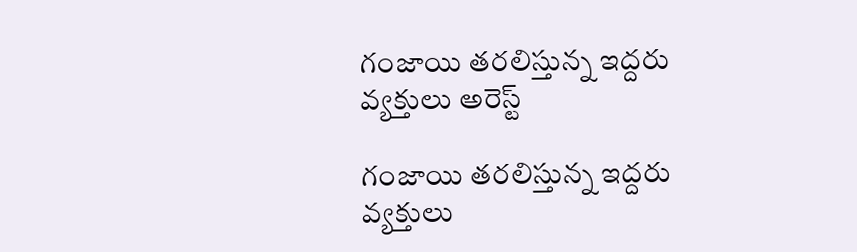గంజాయి తరలిస్తున్న ఇద్దరు వ్యక్తులు అరెస్ట్

గంజాయి తరలిస్తున్న ఇద్దరు వ్యక్తులు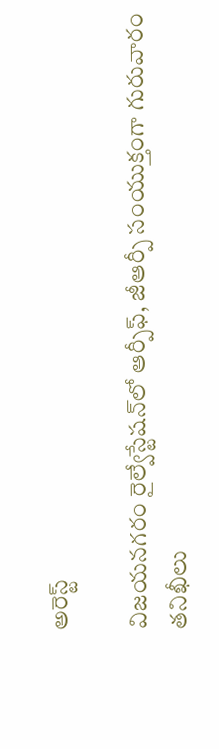అరెస్ట్

విజయనగరం రైల్వేస్టేషన్‌లో ఆర్పీఫ్, జీఆర్పీ సంయుక్తంగా గురువారం తనిఖీలు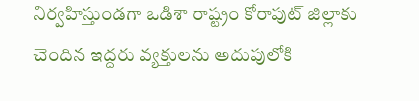నిర్వహిస్తుండగా ఒడిశా రాష్ట్రం కోరాపుట్ జిల్లాకు చెందిన ఇద్దరు వ్యక్తులను అదుపులోకి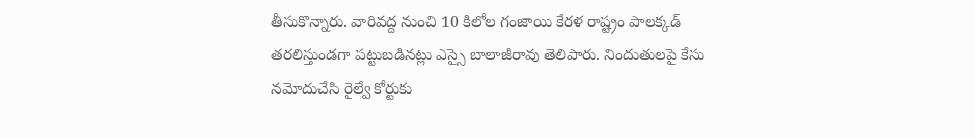తీసుకొన్నారు. వారివద్ద నుంచి 10 కిలోల గంజాయి కేరళ రాష్ట్రం పాలక్కడ్ తరలిస్తుండగా పట్టుబడినట్లు ఎస్సై బాలాజీరావు తెలిపారు. నిందుతులపై కేసు నమోదుచేసి రైల్వే కోర్టుకు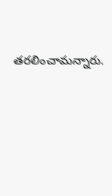తరలించామన్నారు.